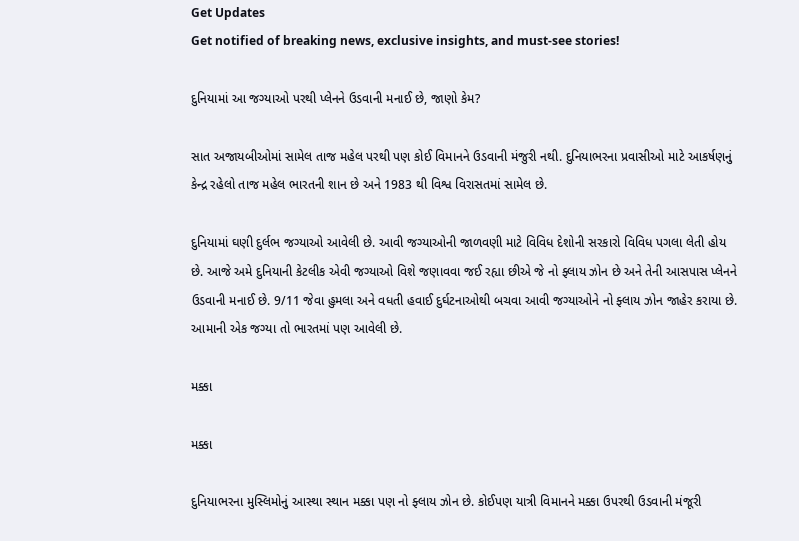Get Updates
Get notified of breaking news, exclusive insights, and must-see stories!

દુનિયામાં આ જગ્યાઓ પરથી પ્લેનને ઉડવાની મનાઈ છે, જાણો કેમ?

સાત અજાયબીઓમાં સામેલ તાજ મહેલ પરથી પણ કોઈ વિમાનને ઉડવાની મંજુરી નથી. દુનિયાભરના પ્રવાસીઓ માટે આકર્ષણનું કેન્દ્ર રહેલો તાજ મહેલ ભારતની શાન છે અને 1983 થી વિશ્વ વિરાસતમાં સામેલ છે.

દુનિયામાં ઘણી દુર્લભ જગ્યાઓ આવેલી છે. આવી જગ્યાઓની જાળવણી માટે વિવિધ દેશોની સરકારો વિવિધ પગલા લેતી હોય છે. આજે અમે દુનિયાની કેટલીક એવી જગ્યાઓ વિશે જણાવવા જઈ રહ્યા છીએ જે નો ફ્લાય ઝોન છે અને તેની આસપાસ પ્લેનને ઉડવાની મનાઈ છે. 9/11 જેવા હુમલા અને વધતી હવાઈ દુર્ઘટનાઓથી બચવા આવી જગ્યાઓને નો ફ્લાય ઝોન જાહેર કરાયા છે. આમાની એક જગ્યા તો ભારતમાં પણ આવેલી છે.

મક્કા

મક્કા

દુનિયાભરના મુસ્લિમોનું આસ્થા સ્થાન મક્કા પણ નો ફ્લાય ઝોન છે. કોઈપણ યાત્રી વિમાનને મક્કા ઉપરથી ઉડવાની મંજૂરી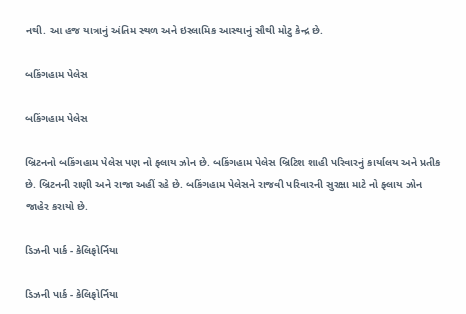નથી. આ હજ યાત્રાનું અંતિમ સ્થળ અને ઇસ્લામિક આસ્થાનું સૌથી મોટુ કેન્દ્ર છે.

બકિંગહામ પેલેસ

બકિંગહામ પેલેસ

બ્રિટનનો બકિંગહામ પેલેસ પણ નો ફ્લાય ઝોન છે. બકિંગહામ પેલેસ બ્રિટિશ શાહી પરિવારનું કાર્યાલય અને પ્રતીક છે. બ્રિટનની રાણી અને રાજા અહીં રહે છે. બકિંગહામ પેલેસને રાજવી પરિવારની સુરક્ષા માટે નો ફ્લાય ઝોન જાહેર કરાયો છે.

ડિઝની પાર્ક - કેલિફોર્નિયા

ડિઝની પાર્ક - કેલિફોર્નિયા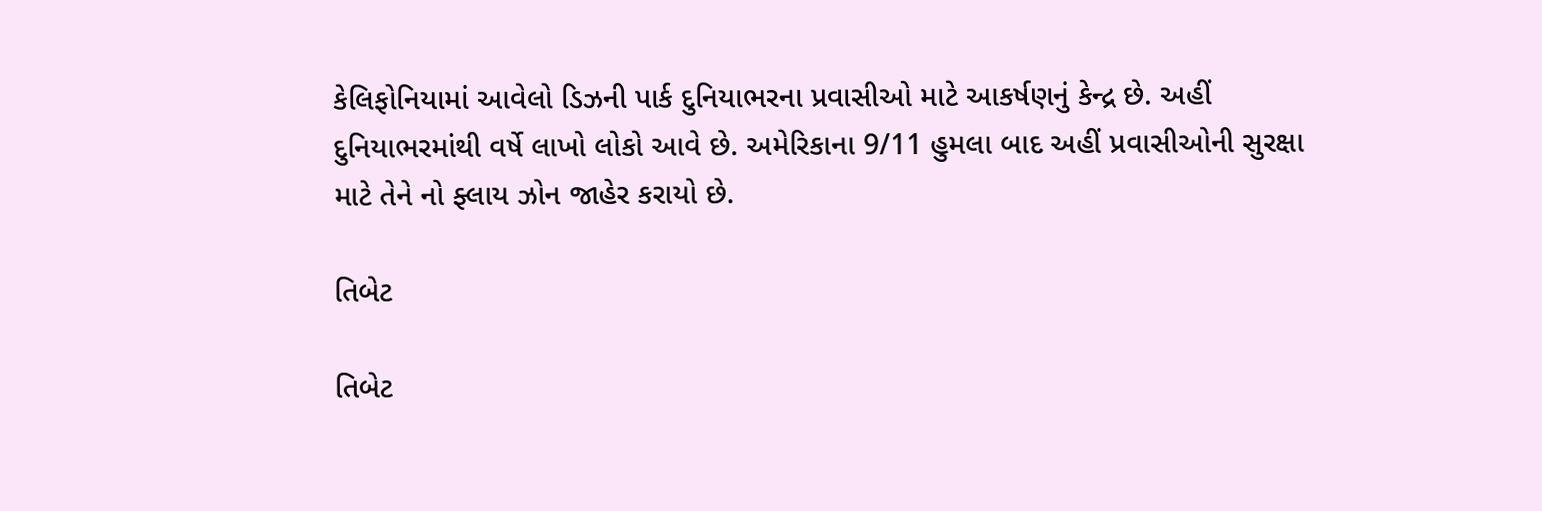કેલિફોનિયામાં આવેલો ડિઝની પાર્ક દુનિયાભરના પ્રવાસીઓ માટે આકર્ષણનું કેન્દ્ર છે. અહીં દુનિયાભરમાંથી વર્ષે લાખો લોકો આવે છે. અમેરિકાના 9/11 હુમલા બાદ અહીં પ્રવાસીઓની સુરક્ષા માટે તેને નો ફ્લાય ઝોન જાહેર કરાયો છે.

તિબેટ

તિબેટ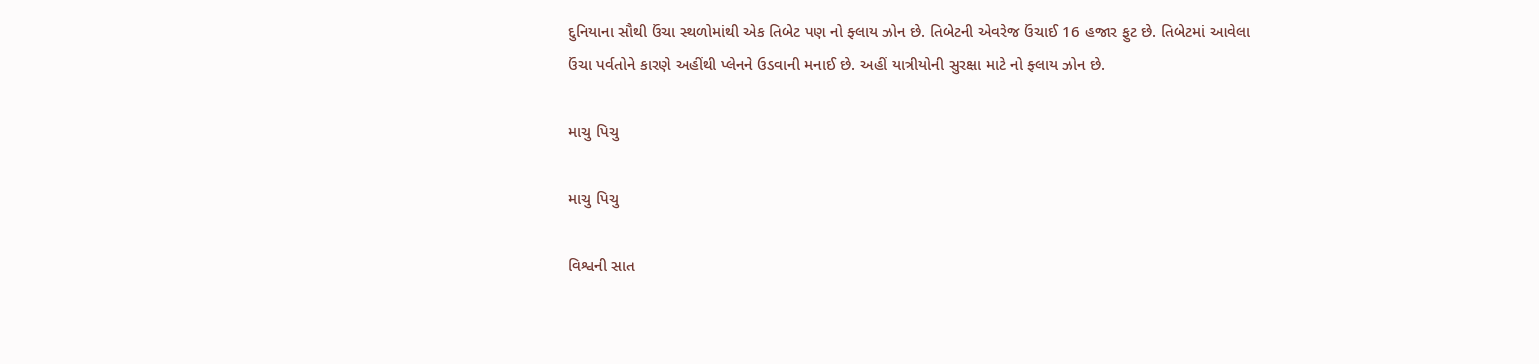દુનિયાના સૌથી ઉંચા સ્થળોમાંથી એક તિબેટ પણ નો ફ્લાય ઝોન છે. તિબેટની એવરેજ ઉંચાઈ 16 હજાર ફુટ છે. તિબેટમાં આવેલા ઉંચા પર્વતોને કારણે અહીંથી પ્લેનને ઉડવાની મનાઈ છે. અહીં યાત્રીયોની સુરક્ષા માટે નો ફ્લાય ઝોન છે.

માચુ પિચુ

માચુ પિચુ

વિશ્વની સાત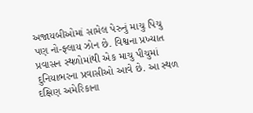અજાયબીઓમાં સામેલ પેરુનું માચુ પિચુ પણ નો-ફ્લાય ઝોન છે. વિશ્વના પ્રખ્યાત પ્રવાસન સ્થળોમાંથી એક માચુ પીચુમાં દુનિયાભરના પ્રવાસીઓ આવે છે. આ સ્થળ દક્ષિણ અમેરિકાના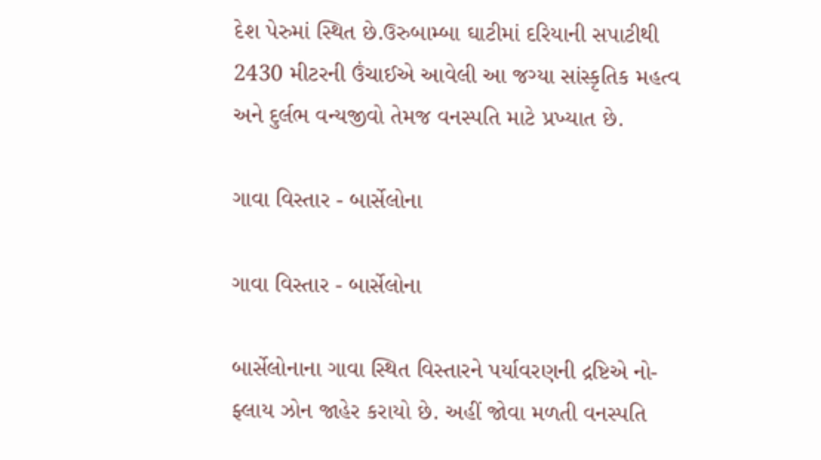દેશ પેરુમાં સ્થિત છે.ઉરુબામ્બા ઘાટીમાં દરિયાની સપાટીથી 2430 મીટરની ઉંચાઈએ આવેલી આ જગ્યા સાંસ્કૃતિક મહત્વ અને દુર્લભ વન્યજીવો તેમજ વનસ્પતિ માટે પ્રખ્યાત છે.

ગાવા વિસ્તાર - બાર્સેલોના

ગાવા વિસ્તાર - બાર્સેલોના

બાર્સેલોનાના ગાવા સ્થિત વિસ્તારને પર્યાવરણની દ્રષ્ટિએ નો-ફ્લાય ઝોન જાહેર કરાયો છે. અહીં જોવા મળતી વનસ્પતિ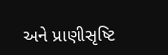અને પ્રાણીસૃષ્ટિ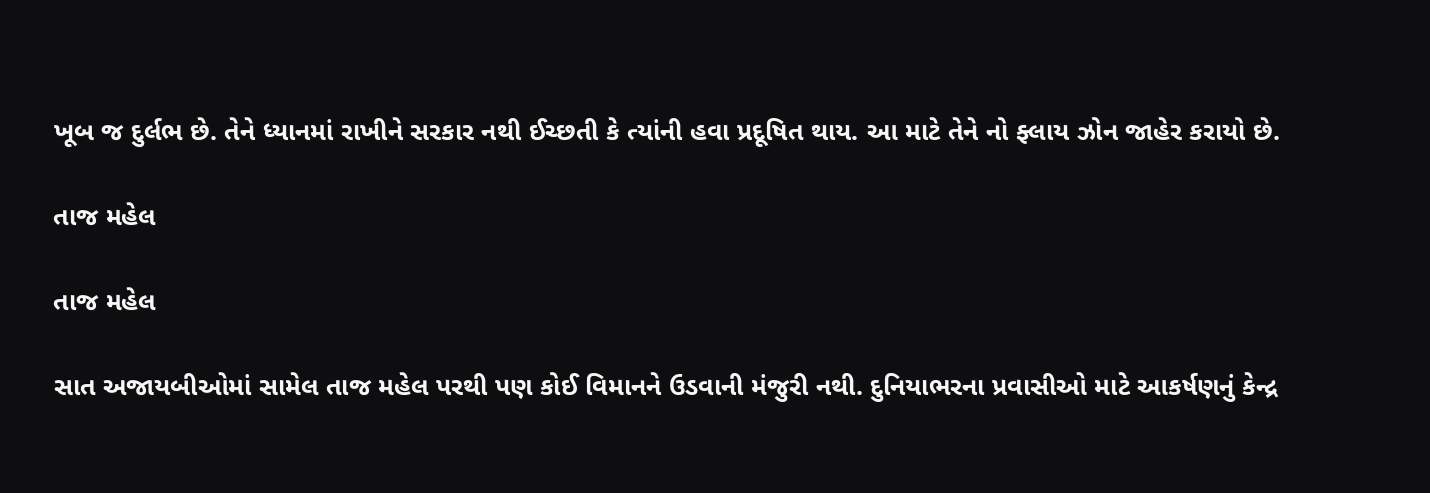ખૂબ જ દુર્લભ છે. તેને ધ્યાનમાં રાખીને સરકાર નથી ઈચ્છતી કે ત્યાંની હવા પ્રદૂષિત થાય. આ માટે તેને નો ફ્લાય ઝોન જાહેર કરાયો છે.

તાજ મહેલ

તાજ મહેલ

સાત અજાયબીઓમાં સામેલ તાજ મહેલ પરથી પણ કોઈ વિમાનને ઉડવાની મંજુરી નથી. દુનિયાભરના પ્રવાસીઓ માટે આકર્ષણનું કેન્દ્ર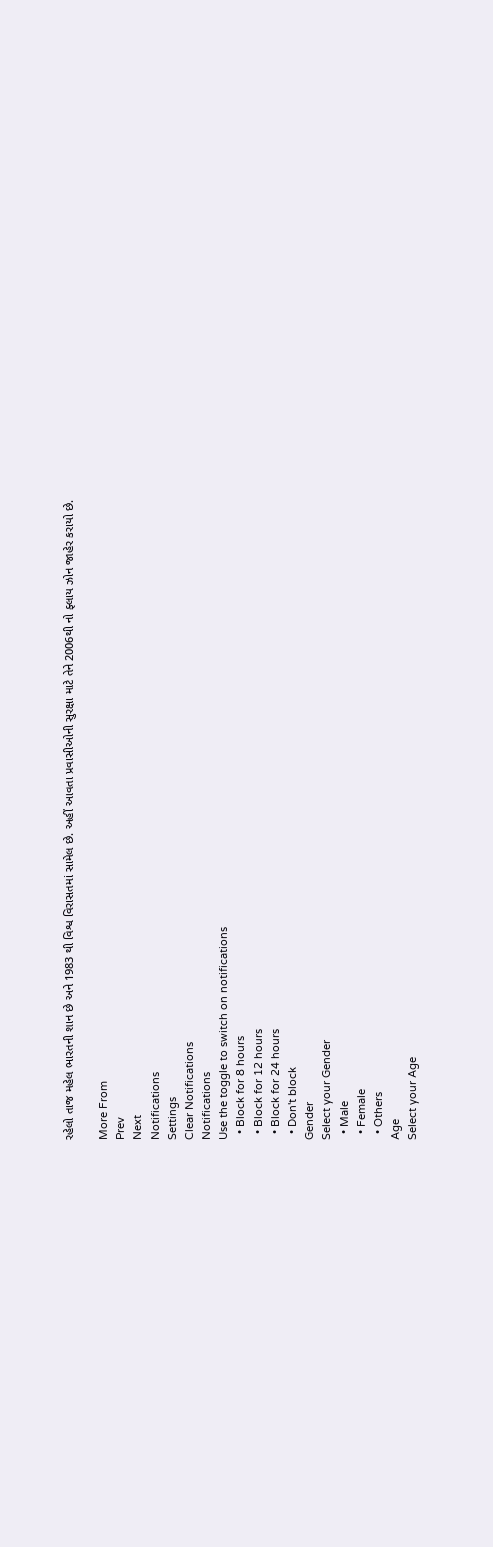રહેલો તાજ મહેલ ભારતની શાન છે અને 1983 થી વિશ્વ વિરાસતમાં સામેલ છે. અહીં આવતા પ્રવાસીઓની સુરક્ષા માટે તેને 2006થી નો ફ્લાય ઝોન જાહેર કરાયો છે.

More From
Prev
Next
Notifications
Settings
Clear Notifications
Notifications
Use the toggle to switch on notifications
  • Block for 8 hours
  • Block for 12 hours
  • Block for 24 hours
  • Don't block
Gender
Select your Gender
  • Male
  • Female
  • Others
Age
Select your Age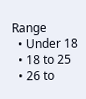Range
  • Under 18
  • 18 to 25
  • 26 to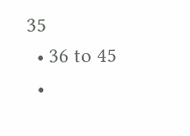35
  • 36 to 45
  •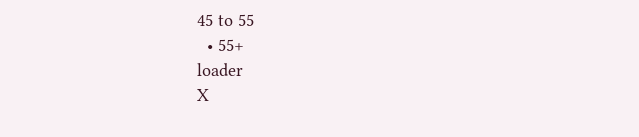45 to 55
  • 55+
loader
X